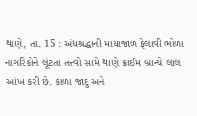થાણે, તા. 15 : અંધશ્રદ્ધાની માયાજાળ ફેલાવી ભોળા નાગરિકોને લૂંટતા તત્ત્વો સામે થાણે ક્રાઈમ બ્રાન્ચે લાલ આંખ કરી છે. કાળા જાદુ અને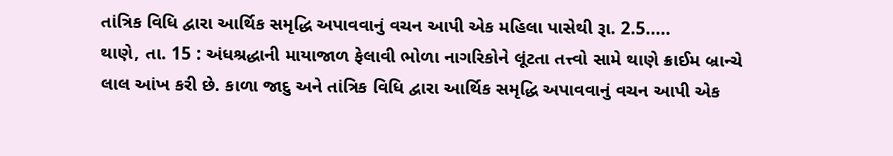તાંત્રિક વિધિ દ્વારા આર્થિક સમૃદ્ધિ અપાવવાનું વચન આપી એક મહિલા પાસેથી રૂા. 2.5.....
થાણે, તા. 15 : અંધશ્રદ્ધાની માયાજાળ ફેલાવી ભોળા નાગરિકોને લૂંટતા તત્ત્વો સામે થાણે ક્રાઈમ બ્રાન્ચે લાલ આંખ કરી છે. કાળા જાદુ અને તાંત્રિક વિધિ દ્વારા આર્થિક સમૃદ્ધિ અપાવવાનું વચન આપી એક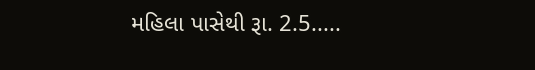મહિલા પાસેથી રૂા. 2.5.....